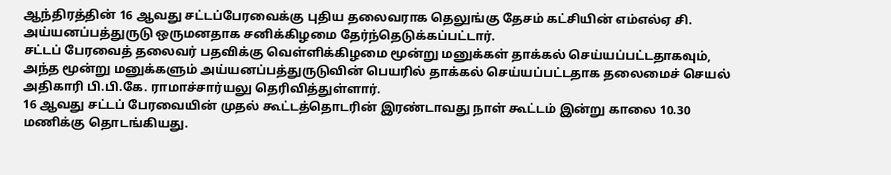ஆந்திரத்தின் 16 ஆவது சட்டப்பேரவைக்கு புதிய தலைவராக தெலுங்கு தேசம் கட்சியின் எம்எல்ஏ சி. அய்யனப்பத்துருடு ஒருமனதாக சனிக்கிழமை தேர்ந்தெடுக்கப்பட்டார்.
சட்டப் பேரவைத் தலைவர் பதவிக்கு வெள்ளிக்கிழமை மூன்று மனுக்கள் தாக்கல் செய்யப்பட்டதாகவும், அந்த மூன்று மனுக்களும் அய்யனப்பத்துருடுவின் பெயரில் தாக்கல் செய்யப்பட்டதாக தலைமைச் செயல் அதிகாரி பி.பி.கே. ராமாச்சார்யலு தெரிவித்துள்ளார்.
16 ஆவது சட்டப் பேரவையின் முதல் கூட்டத்தொடரின் இரண்டாவது நாள் கூட்டம் இன்று காலை 10.30 மணிக்கு தொடங்கியது.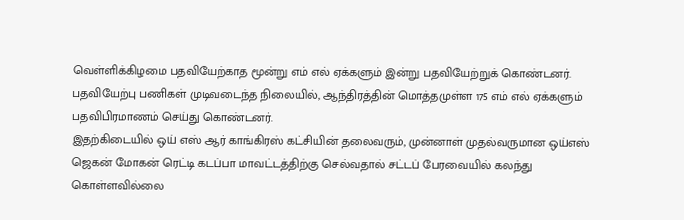வெள்ளிக்கிழமை பதவியேற்காத மூன்று எம் எல் ஏக்களும் இன்று பதவியேற்றுக் கொண்டனர்.
பதவியேற்பு பணிகள் முடிவடைந்த நிலையில், ஆந்திரத்தின் மொத்தமுள்ள 175 எம் எல் ஏக்களும் பதவிபிரமாணம் செய்து கொண்டனர்.
இதற்கிடையில் ஒய் எஸ் ஆர் காங்கிரஸ் கட்சியின் தலைவரும், முன்னாள் முதல்வருமான ஒய்எஸ் ஜெகன் மோகன் ரெட்டி கடப்பா மாவட்டத்திற்கு செல்வதால் சட்டப் பேரவையில் கலந்து கொள்ளவில்லை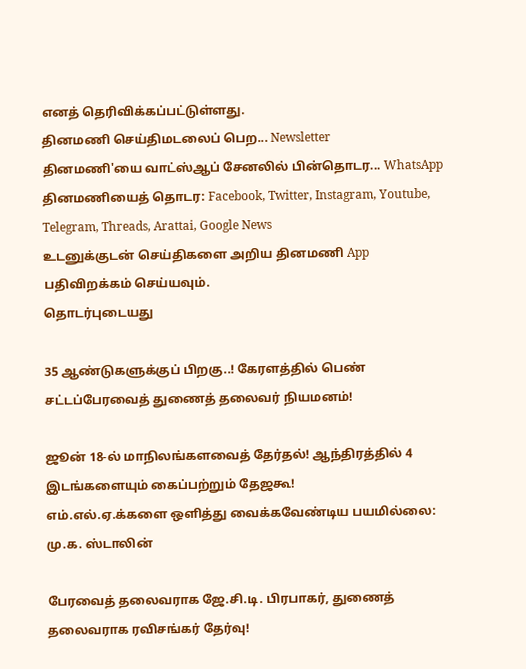எனத் தெரிவிக்கப்பட்டுள்ளது.
தினமணி செய்திமடலைப் பெற... Newsletter
தினமணி'யை வாட்ஸ்ஆப் சேனலில் பின்தொடர... WhatsApp
தினமணியைத் தொடர: Facebook, Twitter, Instagram, Youtube, Telegram, Threads, Arattai, Google News
உடனுக்குடன் செய்திகளை அறிய தினமணி App பதிவிறக்கம் செய்யவும்.
தொடர்புடையது

35 ஆண்டுகளுக்குப் பிறகு..! கேரளத்தில் பெண் சட்டப்பேரவைத் துணைத் தலைவர் நியமனம்!

ஜூன் 18-ல் மாநிலங்களவைத் தேர்தல்! ஆந்திரத்தில் 4 இடங்களையும் கைப்பற்றும் தேஜகூ!
எம்.எல்.ஏ.க்களை ஒளித்து வைக்கவேண்டிய பயமில்லை: மு.க. ஸ்டாலின்

பேரவைத் தலைவராக ஜே.சி.டி. பிரபாகர், துணைத் தலைவராக ரவிசங்கர் தேர்வு!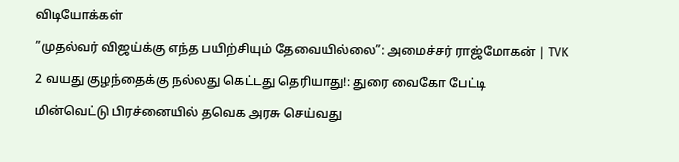விடியோக்கள்

”முதல்வர் விஜய்க்கு எந்த பயிற்சியும் தேவையில்லை”: அமைச்சர் ராஜ்மோகன் | TVK

2 வயது குழந்தைக்கு நல்லது கெட்டது தெரியாது!: துரை வைகோ பேட்டி

மின்வெட்டு பிரச்னையில் தவெக அரசு செய்வது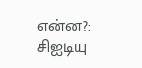என்ன?: சிஐடியு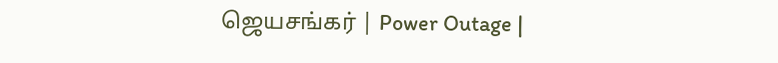ஜெயசங்கர் | Power Outage |